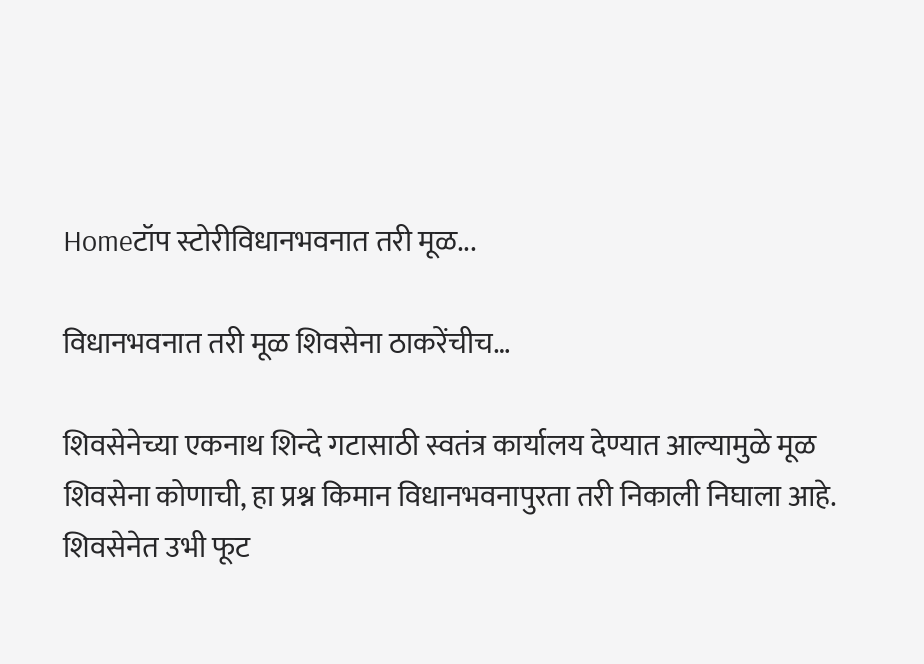Homeटॉप स्टोरीविधानभवनात तरी मूळ...

विधानभवनात तरी मूळ शिवसेना ठाकरेंचीच…

शिवसेनेच्या एकनाथ शिन्दे गटासाठी स्वतंत्र कार्यालय देण्यात आल्यामुळे मूळ शिवसेना कोणाची, हा प्रश्न किमान विधानभवनापुरता तरी निकाली निघाला आहे. शिवसेनेत उभी फूट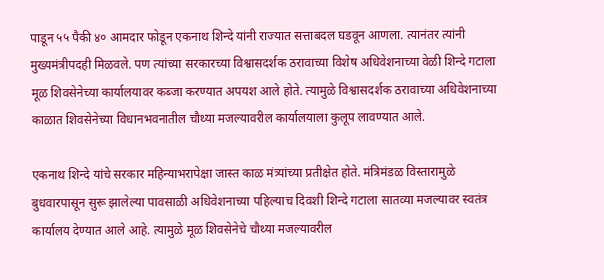पाडून ५५ पैकी ४० आमदार फोडून एकनाथ शिन्दे यांनी राज्यात सत्ताबदल घडवून आणला. त्यानंतर त्यांनी मुख्यमंत्रीपदही मिळवले. पण त्यांच्या सरकारच्या विश्वासदर्शक ठरावाच्या विशेष अधिवेशनाच्या वेळी शिन्दे गटाला मूळ शिवसेनेच्या कार्यालयावर कब्जा करण्यात अपयश आले होते. त्यामुळे विश्वासदर्शक ठरावाच्या अधिवेशनाच्या काळात शिवसेनेच्या विधानभवनातील चौथ्या मजल्यावरील कार्यालयाला कुलूप लावण्यात आले.

एकनाथ शिन्दे यांचे सरकार महिन्याभरापेक्षा जास्त काळ मंत्र्यांच्या प्रतीक्षेत होते. मंत्रिमंडळ विस्तारामुळे बुधवारपासून सुरू झालेल्या पावसाळी अधिवेशनाच्या पहिल्याच दिवशी शिन्दे गटाला सातव्या मजल्यावर स्वतंत्र कार्यालय देण्यात आले आहे. त्यामुळे मूळ शिवसेनेचे चौथ्या मजल्यावरील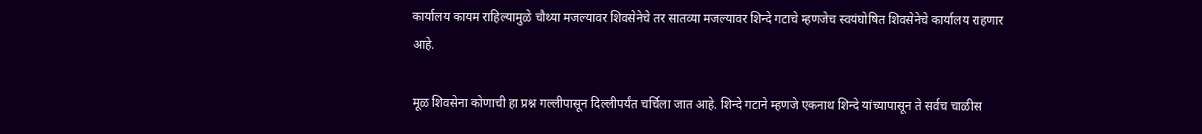कार्यालय कायम राहिल्यामुळे चौथ्या मजल्यावर शिवसेनेचे तर सातव्या मजल्यावर शिन्दे गटाचे म्हणजेच स्वयंघोषित शिवसेनेचे कार्यालय राहणार आहे.

मूळ शिवसेना कोणाची हा प्रश्न गल्लीपासून दिल्लीपर्यंत चर्चिला जात आहे. शिन्दे गटाने म्हणजे एकनाथ शिन्दे यांच्यापासून ते सर्वच चाळीस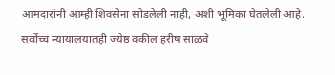आमदारांनी आम्ही शिवसेना सोडलेली नाही, अशी भूमिका घेतलेली आहे. सर्वोच्च न्यायालयातही ज्येष्ठ वकील हरीष साळवे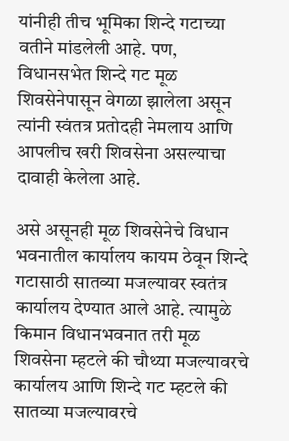यांनीही तीच भूमिका शिन्दे गटाच्या वतीने मांडलेली आहे. पण, विधानसभेत शिन्दे गट मूळ शिवसेनेपासून वेगळा झालेला असून त्यांनी स्वंतत्र प्रतोदही नेमलाय आणि आपलीच खरी शिवसेना असल्याचा दावाही केलेला आहे.

असे असूनही मूळ शिवसेनेचे विधान भवनातील कार्यालय कायम ठेवून शिन्दे गटासाठी सातव्या मजल्यावर स्वतंत्र कार्यालय देण्यात आले आहे. त्यामुळे किमान विधानभवनात तरी मूळ शिवसेना म्हटले की चौथ्या मजल्यावरचे कार्यालय आणि शिन्दे गट म्हटले की सातव्या मजल्यावरचे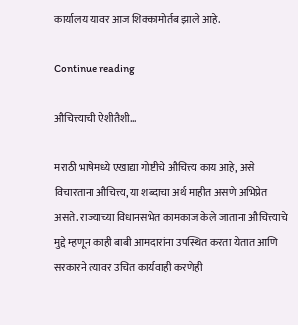कार्यालय यावर आज शिक्कामोर्तब झाले आहे.

Continue reading

औचित्त्याची ऐशीतैशी…

मराठी भाषेमध्ये एखाद्या गोष्टीचे औचित्त्य काय आहे, असे विचारताना औचित्त्य, या शब्दाचा अर्थ माहीत असणे अभिप्रेत असते. राज्याच्या विधानसभेत कामकाज केले जाताना औचित्त्याचे मुद्दे म्हणून काही बाबी आमदारांना उपस्थित करता येतात आणि सरकारने त्यावर उचित कार्यवाही करणेही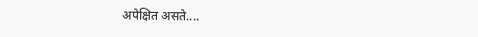अपेक्षित असते....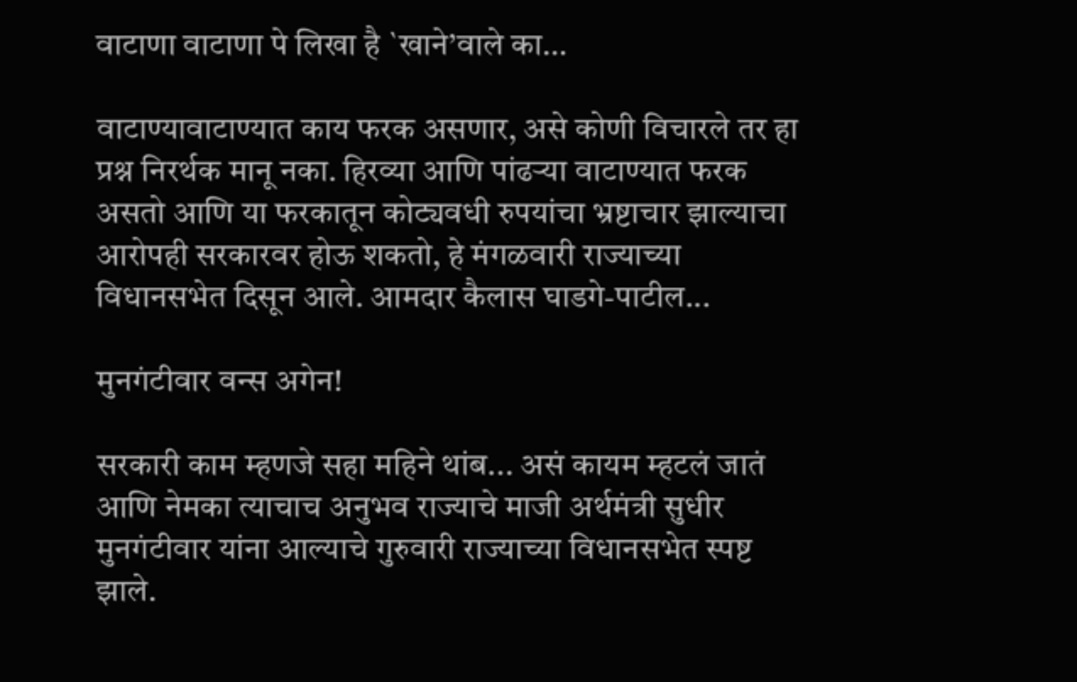वाटाणा वाटाणा पे लिखा है `खाने’वाले का…

वाटाण्यावाटाण्यात काय फरक असणार, असे कोणी विचारले तर हा प्रश्न निरर्थक मानू नका. हिरव्या आणि पांढऱ्या वाटाण्यात फरक असतो आणि या फरकातून कोट्यवधी रुपयांचा भ्रष्टाचार झाल्याचा आरोपही सरकारवर होऊ शकतो, हे मंगळवारी राज्याच्या विधानसभेत दिसून आले. आमदार कैलास घाडगे-पाटील...

मुनगंटीवार वन्स अगेन!

सरकारी काम म्हणजे सहा महिने थांब... असं कायम म्हटलं जातं आणि नेमका त्याचाच अनुभव राज्याचे माजी अर्थमंत्री सुधीर मुनगंटीवार यांना आल्याचे गुरुवारी राज्याच्या विधानसभेत स्पष्ट झाले.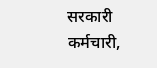सरकारी कर्मचारी,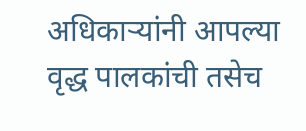अधिकाऱ्यांनी आपल्या वृद्ध पालकांची तसेच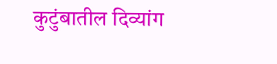कुटुंबातील दिव्यांग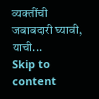व्यक्तींची जबाबदारी घ्यावी, याची...
Skip to content